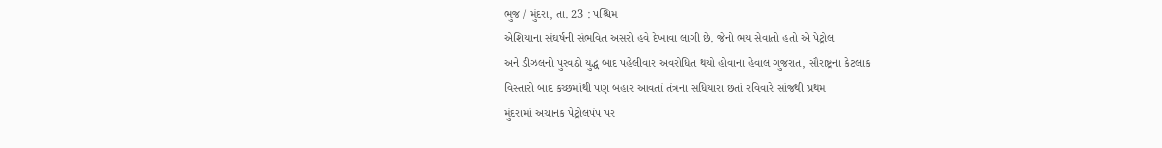ભુજ / મુંદરા, તા. 23 : પશ્ચિમ
એશિયાના સંઘર્ષની સંભવિત અસરો હવે દેખાવા લાગી છે. જેનો ભય સેવાતો હતો એ પેટ્રોલ
અને ડીઝલનો પુરવઠો યુદ્ધ બાદ પહેલીવાર અવરોધિત થયો હોવાના હેવાલ ગુજરાત, સૌરાષ્ટ્રના કેટલાક
વિસ્તારો બાદ કચ્છમાંથી પણ બહાર આવતાં તંત્રના સધિયારા છતાં રવિવારે સાંજથી પ્રથમ
મુંદરામાં અચાનક પેટ્રોલપંપ પર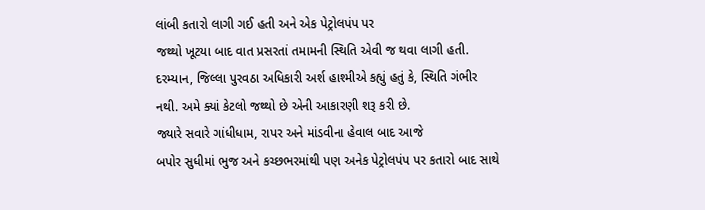લાંબી કતારો લાગી ગઈ હતી અને એક પેટ્રોલપંપ પર
જથ્થો ખૂટયા બાદ વાત પ્રસરતાં તમામની સ્થિતિ એવી જ થવા લાગી હતી. દરમ્યાન, જિલ્લા પુરવઠા અધિકારી અર્શ હાશ્મીએ કહ્યું હતું કે, સ્થિતિ ગંભીર નથી. અમે ક્યાં કેટલો જથ્થો છે એની આકારણી શરૂ કરી છે.
જ્યારે સવારે ગાંધીધામ, રાપર અને માંડવીના હેવાલ બાદ આજે
બપોર સુધીમાં ભુજ અને કચ્છભરમાંથી પણ અનેક પેટ્રોલપંપ પર કતારો બાદ સાથે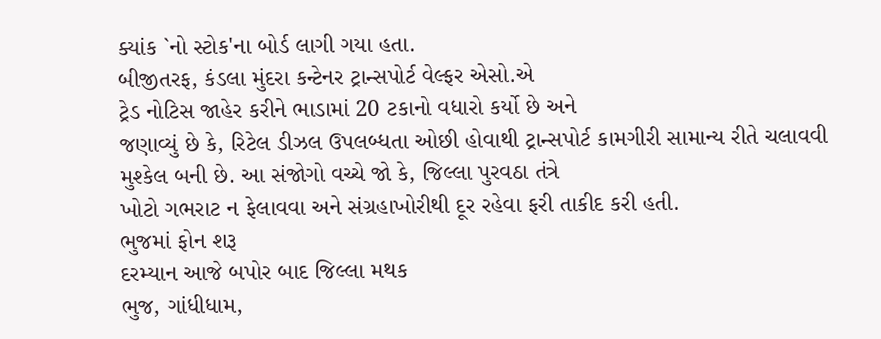ક્યાંક `નો સ્ટોક'ના બોર્ડ લાગી ગયા હતા.
બીજીતરફ, કંડલા મુંદરા કન્ટેનર ટ્રાન્સપોર્ટ વેલ્ફર એસો.એ
ટ્રેડ નોટિસ જાહેર કરીને ભાડામાં 20 ટકાનો વધારો કર્યો છે અને
જણાવ્યું છે કે, રિટેલ ડીઝલ ઉપલબ્ધતા ઓછી હોવાથી ટ્રાન્સપોર્ટ કામગીરી સામાન્ય રીતે ચલાવવી
મુશ્કેલ બની છે. આ સંજોગો વચ્ચે જો કે, જિલ્લા પુરવઠા તંત્રે
ખોટો ગભરાટ ન ફેલાવવા અને સંગ્રહાખોરીથી દૂર રહેવા ફરી તાકીદ કરી હતી.
ભુજમાં ફોન શરૂ
દરમ્યાન આજે બપોર બાદ જિલ્લા મથક
ભુજ, ગાંધીધામ,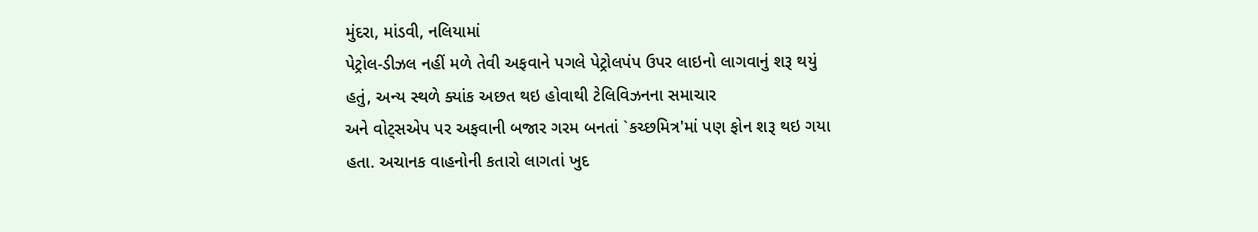મુંદરા, માંડવી, નલિયામાં
પેટ્રોલ-ડીઝલ નહીં મળે તેવી અફવાને પગલે પેટ્રોલપંપ ઉપર લાઇનો લાગવાનું શરૂ થયું
હતું, અન્ય સ્થળે ક્યાંક અછત થઇ હોવાથી ટેલિવિઝનના સમાચાર
અને વોટ્સએપ પર અફવાની બજાર ગરમ બનતાં `કચ્છમિત્ર'માં પણ ફોન શરૂ થઇ ગયા
હતા. અચાનક વાહનોની કતારો લાગતાં ખુદ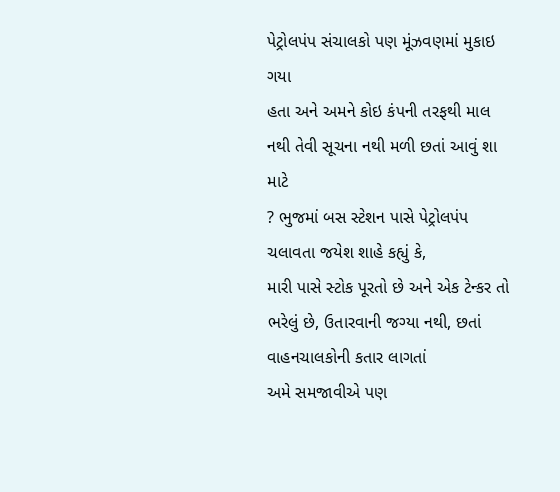પેટ્રોલપંપ સંચાલકો પણ મૂંઝવણમાં મુકાઇ ગયા
હતા અને અમને કોઇ કંપની તરફથી માલ નથી તેવી સૂચના નથી મળી છતાં આવું શા માટે
? ભુજમાં બસ સ્ટેશન પાસે પેટ્રોલપંપ ચલાવતા જયેશ શાહે કહ્યું કે,
મારી પાસે સ્ટોક પૂરતો છે અને એક ટેન્કર તો ભરેલું છે, ઉતારવાની જગ્યા નથી, છતાં વાહનચાલકોની કતાર લાગતાં
અમે સમજાવીએ પણ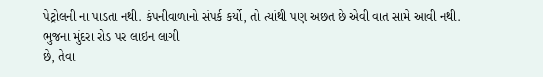પેટ્રોલની ના પાડતા નથી. કંપનીવાળાનો સંપર્ક કર્યો, તો ત્યાંથી પણ અછત છે એવી વાત સામે આવી નથી.
ભુજના મુંદરા રોડ પર લાઇન લાગી
છે, તેવા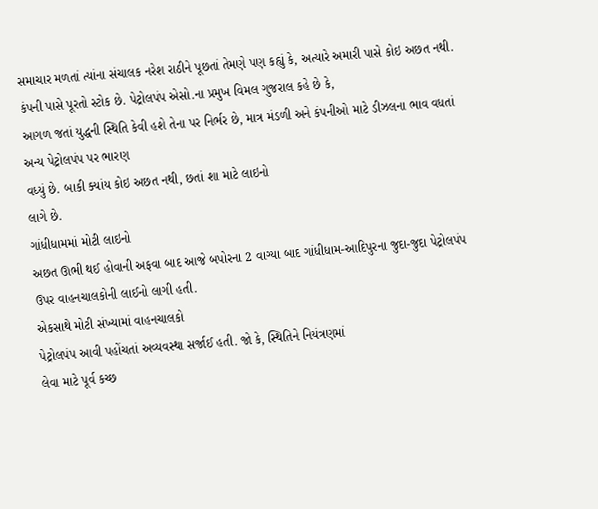સમાચાર મળતાં ત્યાંના સંચાલક નરેશ રાઠીને પૂછતાં તેમણે પણ કહ્યું કે, અત્યારે અમારી પાસે કોઇ અછત નથી.
કંપની પાસે પૂરતો સ્ટોક છે. પેટ્રોલપંપ એસો.ના પ્રમુખ વિમલ ગુજરાલ કહે છે કે,
આગળ જતાં યુદ્ધની સ્થિતિ કેવી હશે તેના પર નિર્ભર છે, માત્ર મંડળી અને કંપનીઓ માટે ડીઝલના ભાવ વધતાં અન્ય પેટ્રોલપંપ પર ભારણ
વધ્યું છે. બાકી ક્યાંય કોઇ અછત નથી, છતાં શા માટે લાઇનો
લાગે છે.
ગાંધીધામમાં મોટી લાઇનો
અછત ઊભી થઈ હોવાની અફવા બાદ આજે બપોરના 2 વાગ્યા બાદ ગાંધીધામ-આદિપુરના જુદા-જુદા પેટ્રોલપંપ
ઉપર વાહનચાલકોની લાઈનો લાગી હતી.
એકસાથે મોટી સંખ્યામાં વાહનચાલકો
પેટ્રોલપંપ આવી પહોંચતાં અવ્યવસ્થા સર્જાઈ હતી. જો કે, સ્થિતિને નિયંત્રણમાં
લેવા માટે પૂર્વ કચ્છ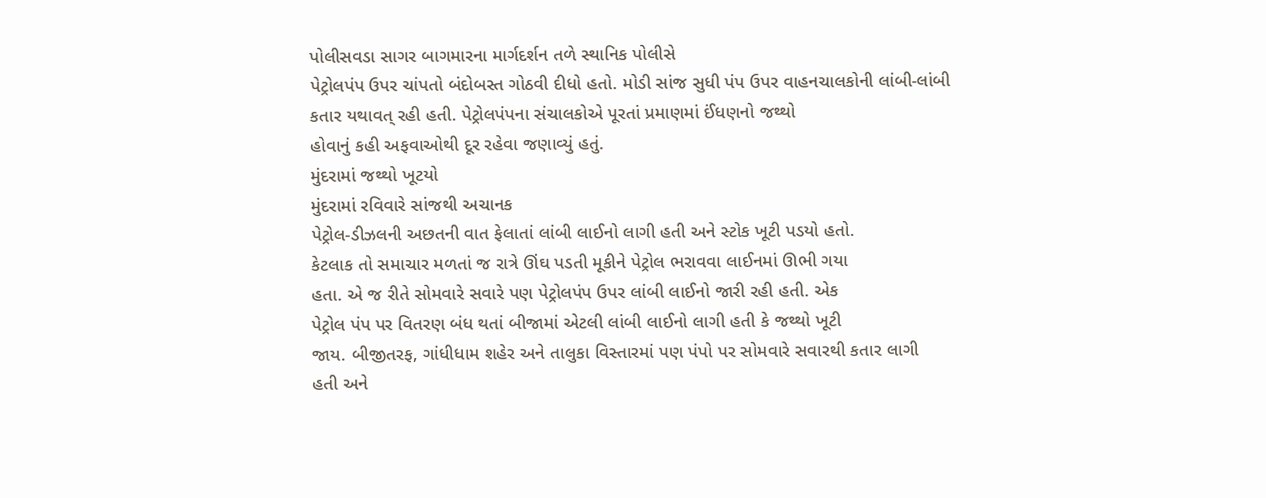પોલીસવડા સાગર બાગમારના માર્ગદર્શન તળે સ્થાનિક પોલીસે
પેટ્રોલપંપ ઉપર ચાંપતો બંદોબસ્ત ગોઠવી દીધો હતો. મોડી સાંજ સુધી પંપ ઉપર વાહનચાલકોની લાંબી-લાંબી
કતાર યથાવત્ રહી હતી. પેટ્રોલપંપના સંચાલકોએ પૂરતાં પ્રમાણમાં ઈંધણનો જથ્થો
હોવાનું કહી અફવાઓથી દૂર રહેવા જણાવ્યું હતું.
મુંદરામાં જથ્થો ખૂટયો
મુંદરામાં રવિવારે સાંજથી અચાનક
પેટ્રોલ-ડીઝલની અછતની વાત ફેલાતાં લાંબી લાઈનો લાગી હતી અને સ્ટોક ખૂટી પડયો હતો.
કેટલાક તો સમાચાર મળતાં જ રાત્રે ઊંઘ પડતી મૂકીને પેટ્રોલ ભરાવવા લાઈનમાં ઊભી ગયા
હતા. એ જ રીતે સોમવારે સવારે પણ પેટ્રોલપંપ ઉપર લાંબી લાઈનો જારી રહી હતી. એક
પેટ્રોલ પંપ પર વિતરણ બંધ થતાં બીજામાં એટલી લાંબી લાઈનો લાગી હતી કે જથ્થો ખૂટી
જાય. બીજીતરફ, ગાંધીધામ શહેર અને તાલુકા વિસ્તારમાં પણ પંપો પર સોમવારે સવારથી કતાર લાગી
હતી અને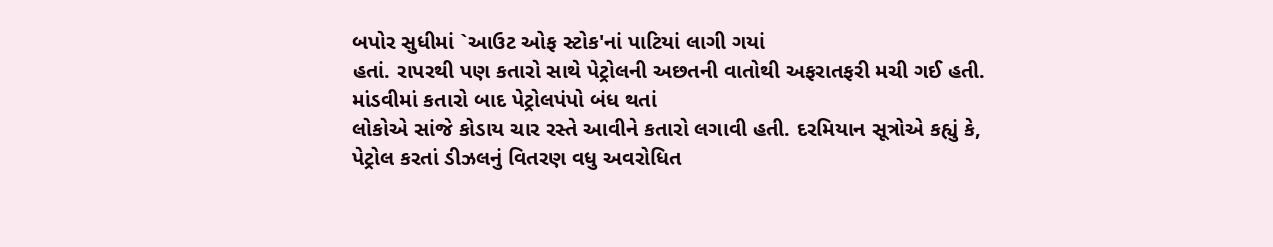બપોર સુધીમાં `આઉટ ઓફ સ્ટોક'નાં પાટિયાં લાગી ગયાં
હતાં. રાપરથી પણ કતારો સાથે પેટ્રોલની અછતની વાતોથી અફરાતફરી મચી ગઈ હતી. માંડવીમાં કતારો બાદ પેટ્રોલપંપો બંધ થતાં
લોકોએ સાંજે કોડાય ચાર રસ્તે આવીને કતારો લગાવી હતી. દરમિયાન સૂત્રોએ કહ્યું કે,
પેટ્રોલ કરતાં ડીઝલનું વિતરણ વધુ અવરોધિત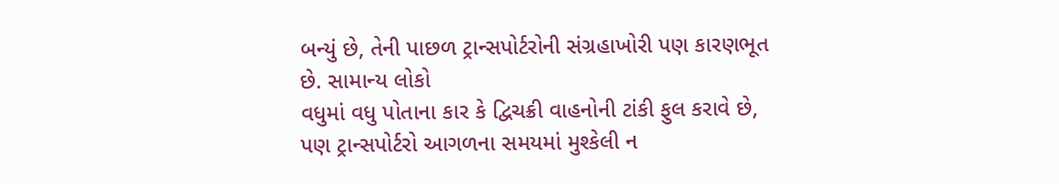બન્યું છે, તેની પાછળ ટ્રાન્સપોર્ટરોની સંગ્રહાખોરી પણ કારણભૂત છે. સામાન્ય લોકો
વધુમાં વધુ પોતાના કાર કે દ્વિચક્રી વાહનોની ટાંકી ફુલ કરાવે છે, પણ ટ્રાન્સપોર્ટરો આગળના સમયમાં મુશ્કેલી ન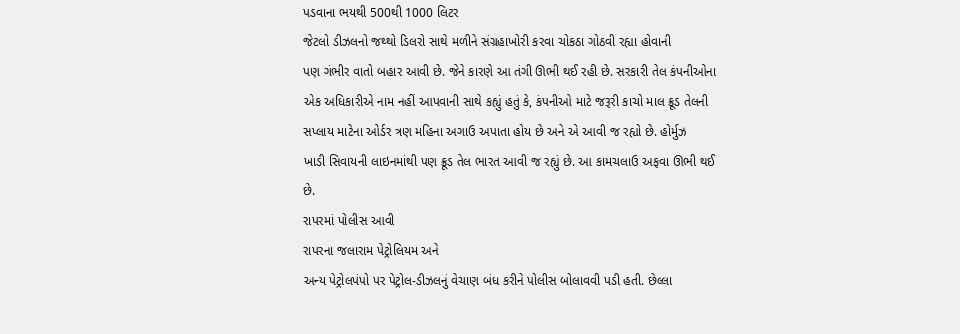પડવાના ભયથી 500થી 1000 લિટર
જેટલો ડીઝલનો જથ્થો ડિલરો સાથે મળીને સંગ્રહાખોરી કરવા ચોકઠા ગોઠવી રહ્યા હોવાની
પણ ગંભીર વાતો બહાર આવી છે. જેને કારણે આ તંગી ઊભી થઈ રહી છે. સરકારી તેલ કંપનીઓના
એક અધિકારીએ નામ નહીં આપવાની સાથે કહ્યું હતું કે, કંપનીઓ માટે જરૂરી કાચો માલ ક્રૂડ તેલની
સપ્લાય માટેના ઓર્ડર ત્રણ મહિના અગાઉ અપાતા હોય છે અને એ આવી જ રહ્યો છે. હોર્મુઝ
ખાડી સિવાયની લાઇનમાંથી પણ ક્રૂડ તેલ ભારત આવી જ રહ્યું છે. આ કામચલાઉ અફવા ઊભી થઈ
છે.
રાપરમાં પોલીસ આવી
રાપરના જલારામ પેટ્રોલિયમ અને
અન્ય પેટ્રોલપંપો પર પેટ્રોલ-ડીઝલનું વેચાણ બંધ કરીને પોલીસ બોલાવવી પડી હતી. છેલ્લા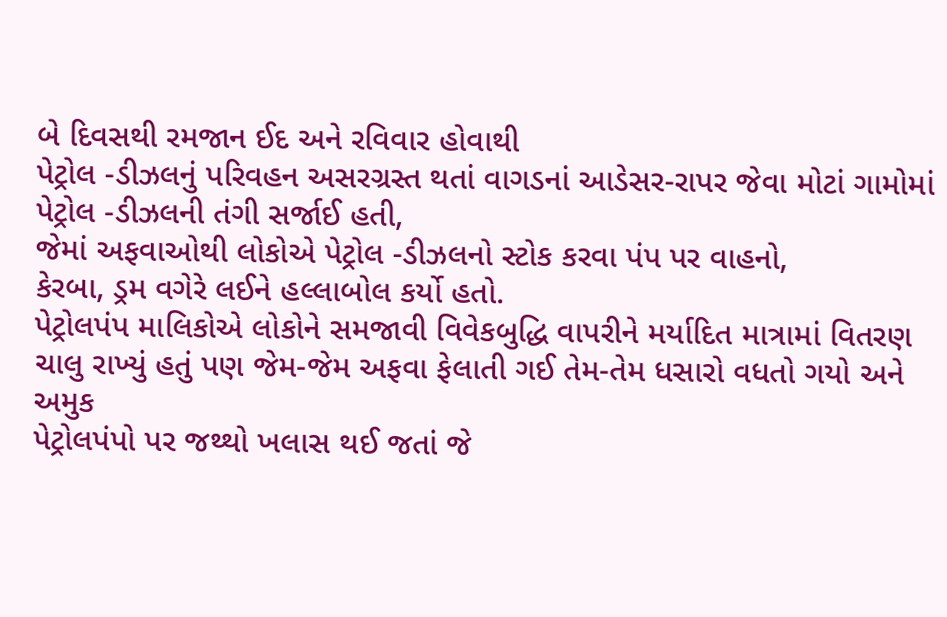બે દિવસથી રમજાન ઈદ અને રવિવાર હોવાથી
પેટ્રોલ -ડીઝલનું પરિવહન અસરગ્રસ્ત થતાં વાગડનાં આડેસર-રાપર જેવા મોટાં ગામોમાં
પેટ્રોલ -ડીઝલની તંગી સર્જાઈ હતી,
જેમાં અફવાઓથી લોકોએ પેટ્રોલ -ડીઝલનો સ્ટોક કરવા પંપ પર વાહનો,
કેરબા, ડ્રમ વગેરે લઈને હલ્લાબોલ કર્યો હતો.
પેટ્રોલપંપ માલિકોએ લોકોને સમજાવી વિવેકબુદ્ધિ વાપરીને મર્યાદિત માત્રામાં વિતરણ
ચાલુ રાખ્યું હતું પણ જેમ-જેમ અફવા ફેલાતી ગઈ તેમ-તેમ ધસારો વધતો ગયો અને અમુક
પેટ્રોલપંપો પર જથ્થો ખલાસ થઈ જતાં જે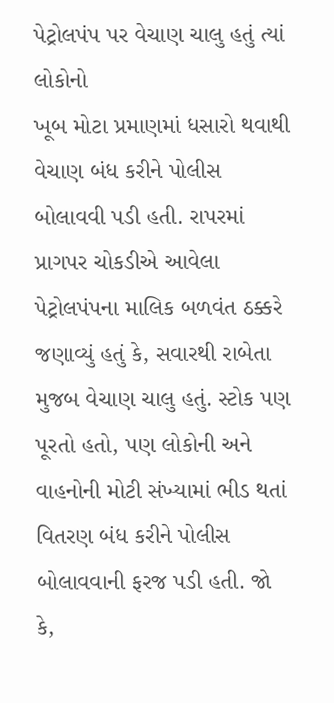પેટ્રોલપંપ પર વેચાણ ચાલુ હતું ત્યાં લોકોનો
ખૂબ મોટા પ્રમાણમાં ધસારો થવાથી વેચાણ બંધ કરીને પોલીસ બોલાવવી પડી હતી. રાપરમાં
પ્રાગપર ચોકડીએ આવેલા પેટ્રોલપંપના માલિક બળવંત ઠક્કરે જણાવ્યું હતું કે, સવારથી રાબેતા મુજબ વેચાણ ચાલુ હતું. સ્ટોક પણ પૂરતો હતો, પણ લોકોની અને વાહનોની મોટી સંખ્યામાં ભીડ થતાં વિતરણ બંધ કરીને પોલીસ
બોલાવવાની ફરજ પડી હતી. જો કે,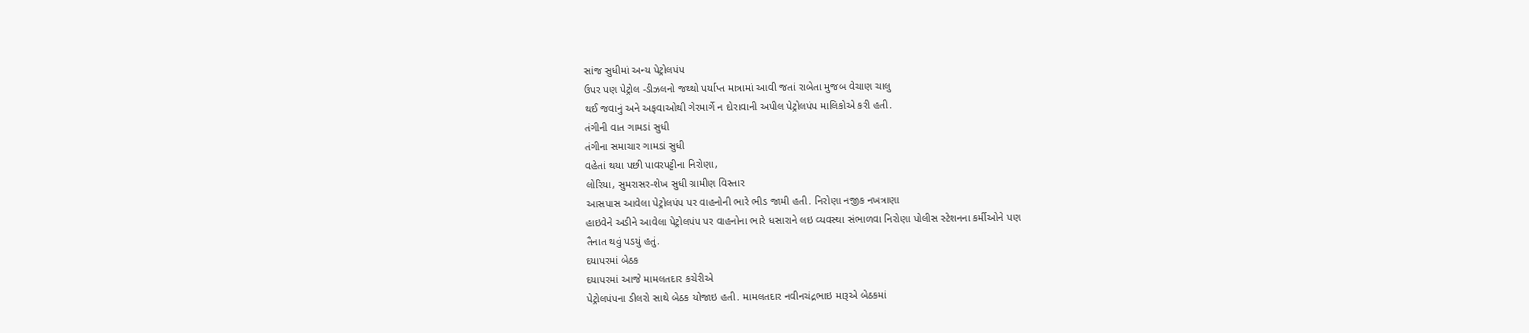સાંજ સુધીમાં અન્ય પેટ્રોલપંપ
ઉપર પણ પેટ્રોલ -ડીઝલનો જથ્થો પર્યાપ્ત માત્રામાં આવી જતાં રાબેતા મુજબ વેચાણ ચાલુ
થઈ જવાનું અને અફવાઓથી ગેરમાર્ગે ન દોરાવાની અપીલ પેટ્રોલપંપ માલિકોએ કરી હતી.
તંગીની વાત ગામડાં સુધી
તંગીના સમાચાર ગામડાં સુધી
વહેતાં થયા પછી પાવરપટ્ટીના નિરોણા,
લોરિયા, સુમરાસર-શેખ સુધી ગ્રામીણ વિસ્તાર
આસપાસ આવેલા પેટ્રોલપંપ પર વાહનોની ભારે ભીડ જામી હતી. નિરોણા નજીક નખત્રાણા
હાઇવેને અડીને આવેલા પેટ્રોલપંપ પર વાહનોના ભારે ધસારાને લઇ વ્યવસ્થા સંભાળવા નિરોણા પોલીસ સ્ટેશનના કર્મીઓને પણ
તૈનાત થવું પડયું હતું.
દયાપરમાં બેઠક
દયાપરમાં આજે મામલતદાર કચેરીએ
પેટ્રોલપંપના ડીલરો સાથે બેઠક યોજાઇ હતી. મામલતદાર નવીનચંદ્રભાઇ મારૂએ બેઠકમાં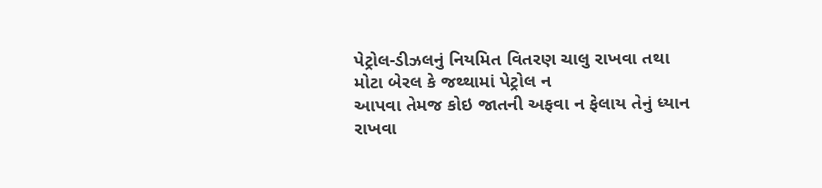પેટ્રોલ-ડીઝલનું નિયમિત વિતરણ ચાલુ રાખવા તથા મોટા બેરલ કે જથ્થામાં પેટ્રોલ ન
આપવા તેમજ કોઇ જાતની અફવા ન ફેલાય તેનું ધ્યાન રાખવા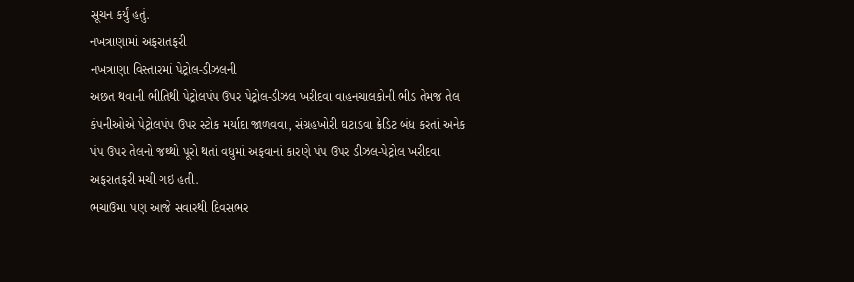સૂચન કર્યું હતું.
નખત્રાણામાં અફરાતફરી
નખત્રાણા વિસ્તારમાં પેટ્રોલ-ડીઝલની
અછત થવાની ભીતિથી પેટ્રોલપંપ ઉપર પેટ્રોલ-ડીઝલ ખરીદવા વાહનચાલકોની ભીડ તેમજ તેલ
કંપનીઓએ પેટ્રોલપંપ ઉપર સ્ટોક મર્યાદા જાળવવા, સંગ્રહખોરી ઘટાડવા ક્રેડિટ બંધ કરતાં અનેક
પંપ ઉપર તેલનો જથ્થો પૂરો થતાં વધુમાં અફવાનાં કારણે પંપ ઉપર ડીઝલ-પેટ્રોલ ખરીદવા
અફરાતફરી મચી ગઇ હતી.
ભચાઉમા પણ આજે સવારથી દિવસભર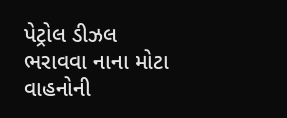પેટ્રોલ ડીઝલ ભરાવવા નાના મોટા વાહનોની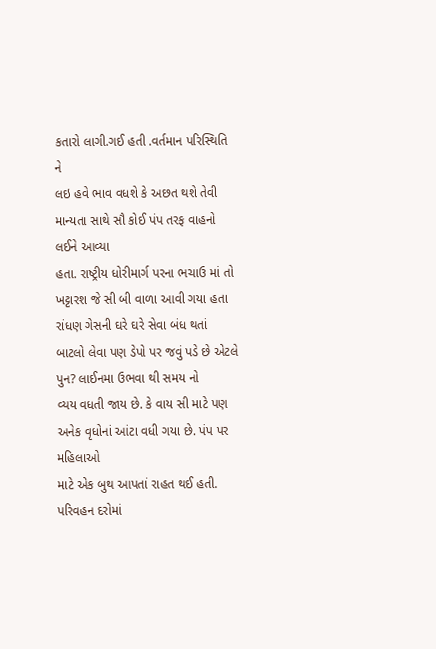કતારો લાગી.ગઈ હતી .વર્તમાન પરિસ્થિતિ ને
લઇ હવે ભાવ વધશે કે અછત થશે તેવી માન્યતા સાથે સૌ કોઈ પંપ તરફ વાહનો લઈને આવ્યા
હતા. રાષ્ટ્રીય ધોરીમાર્ગ પરના ભચાઉ માં તો ખટ્ટારશ જે સી બી વાળા આવી ગયા હતા
રાંધણ ગેસની ઘરે ઘરે સેવા બંધ થતાં બાટલો લેવા પણ ડેપો પર જવું પડે છે એટલે પુન? લાઈનમા ઉભવા થી સમય નો
વ્યય વધતી જાય છે. કે વાય સી માટે પણ અનેક વૃધોનાં આંટા વધી ગયા છે. પંપ પર મહિલાઓ
માટે એક બુથ આપતાં રાહત થઈ હતી.
પરિવહન દરોમાં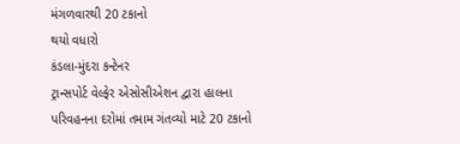મંગળવારથી 20 ટકાનો
થયો વધારો
કંડલા-મુંદરા કન્ટેનર
ટ્રાન્સપોર્ટ વેલ્ફેર એસોસીએશન દ્વારા હાલના પરિવહનના દરોમાં તમામ ગંતવ્યો માટે 20 ટકાનો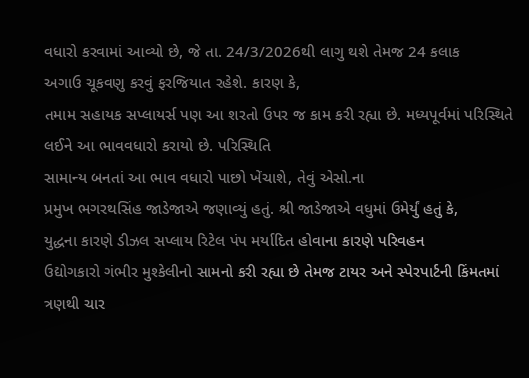વધારો કરવામાં આવ્યો છે, જે તા. 24/3/2026થી લાગુ થશે તેમજ 24 કલાક
અગાઉ ચૂકવણુ કરવું ફરજિયાત રહેશે. કારણ કે,
તમામ સહાયક સપ્લાયર્સ પણ આ શરતો ઉપર જ કામ કરી રહ્યા છે. મધ્યપૂર્વમાં પરિસ્થિતે લઈને આ ભાવવધારો કરાયો છે. પરિસ્થિતિ
સામાન્ય બનતાં આ ભાવ વધારો પાછો ખેંચાશે, તેવું એસો.ના
પ્રમુખ ભગરથસિંહ જાડેજાએ જણાવ્યું હતું. શ્રી જાડેજાએ વધુમાં ઉમેર્યું હતું કે,
યુદ્ધના કારણે ડીઝલ સપ્લાય રિટેલ પંપ મર્યાદિત હોવાના કારણે પરિવહન
ઉદ્યોગકારો ગંભીર મુશ્કેલીનો સામનો કરી રહ્યા છે તેમજ ટાયર અને સ્પેરપાર્ટની કિંમતમાં ત્રણથી ચાર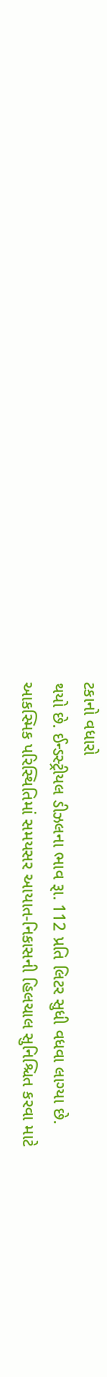ટકાનો વધારો
થયો છે. ઈન્ડસ્ટ્રીયલ ડીઝલના ભાવ રૂા. 112 પ્રતિ લિટર સુધી વધવા લાગ્યા છે.
આકસ્મિક પરિસ્થિતિમાં સમયસર આયાત-નિકાસની હિલચાલ સુનિશ્ચિત કરવા માટે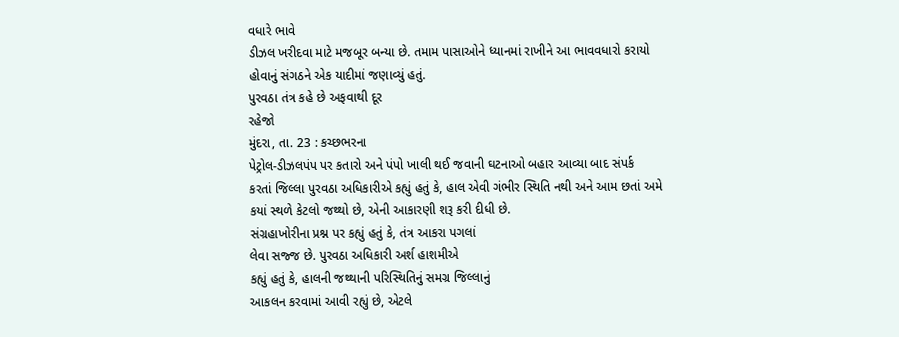વધારે ભાવે
ડીઝલ ખરીદવા માટે મજબૂર બન્યા છે. તમામ પાસાઓને ધ્યાનમાં રાખીને આ ભાવવધારો કરાયો
હોવાનું સંગઠને એક યાદીમાં જણાવ્યું હતું.
પુરવઠા તંત્ર કહે છે અફવાથી દૂર
રહેજો
મુંદરા, તા. 23 : કચ્છભરના
પેટ્રોલ-ડીઝલપંપ પર કતારો અને પંપો ખાલી થઈ જવાની ઘટનાઓ બહાર આવ્યા બાદ સંપર્ક
કરતાં જિલ્લા પુરવઠા અધિકારીએ કહ્યું હતું કે, હાલ એવી ગંભીર સ્થિતિ નથી અને આમ છતાં અમે
કયાં સ્થળે કેટલો જથ્થો છે, એની આકારણી શરૂ કરી દીધી છે.
સંગ્રહાખોરીના પ્રશ્ન પર કહ્યું હતું કે, તંત્ર આકરા પગલાં
લેવા સજ્જ છે. પુરવઠા અધિકારી અર્શ હાશમીએ
કહ્યું હતું કે, હાલની જથ્થાની પરિસ્થિતિનું સમગ્ર જિલ્લાનું
આકલન કરવામાં આવી રહ્યું છે, એટલે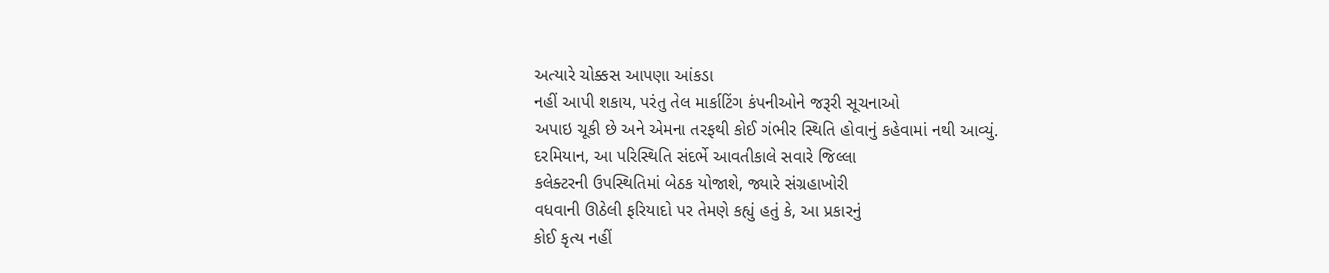અત્યારે ચોક્કસ આપણા આંકડા
નહીં આપી શકાય, પરંતુ તેલ માર્કાટિંગ કંપનીઓને જરૂરી સૂચનાઓ
અપાઇ ચૂકી છે અને એમના તરફથી કોઈ ગંભીર સ્થિતિ હોવાનું કહેવામાં નથી આવ્યું.
દરમિયાન, આ પરિસ્થિતિ સંદર્ભે આવતીકાલે સવારે જિલ્લા
કલેક્ટરની ઉપસ્થિતિમાં બેઠક યોજાશે, જ્યારે સંગ્રહાખોરી
વધવાની ઊઠેલી ફરિયાદો પર તેમણે કહ્યું હતું કે, આ પ્રકારનું
કોઈ કૃત્ય નહીં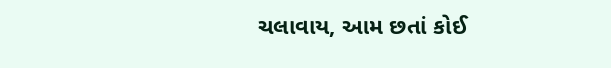ચલાવાય, આમ છતાં કોઈ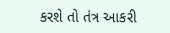કરશે તો તંત્ર આકરી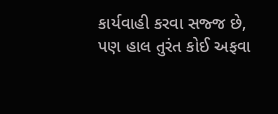કાર્યવાહી કરવા સજ્જ છે, પણ હાલ તુરંત કોઈ અફવા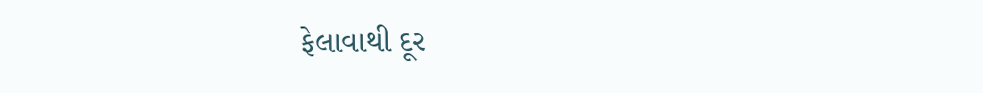ફેલાવાથી દૂર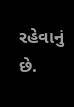રહેવાનું છે.